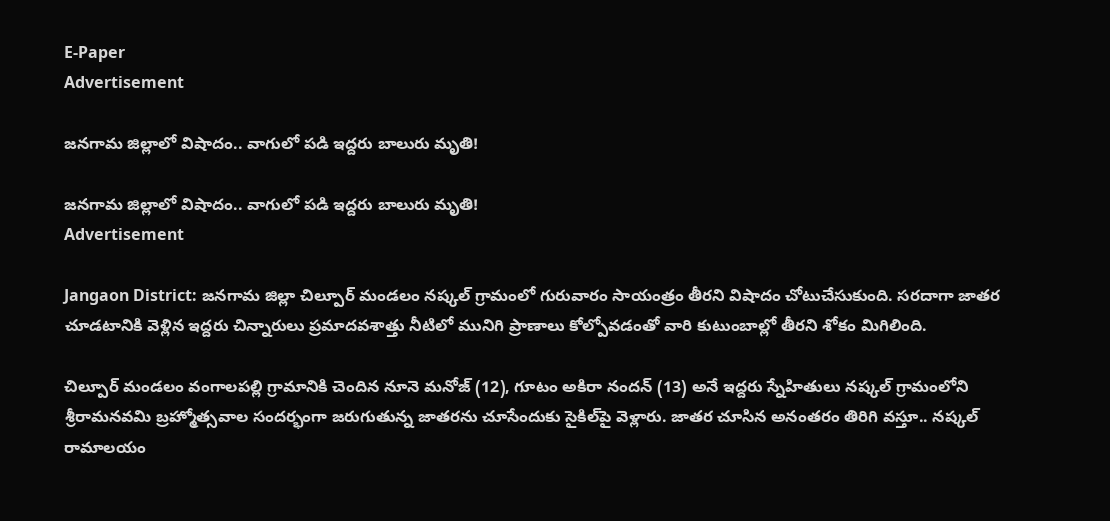E-Paper
Advertisement

జనగామ జిల్లాలో విషాదం.. వాగులో పడి ఇద్దరు బాలురు మృతి!

జనగామ జిల్లాలో విషాదం.. వాగులో పడి ఇద్దరు బాలురు మృతి!
Advertisement

Jangaon District: జనగామ జిల్లా చిల్పూర్ మండలం నష్కల్ గ్రామంలో గురువారం సాయంత్రం తీరని విషాదం చోటుచేసుకుంది. సరదాగా జాతర చూడటానికి వెళ్లిన ఇద్దరు చిన్నారులు ప్రమాదవశాత్తు నీటిలో మునిగి ప్రాణాలు కోల్పోవడంతో వారి కుటుంబాల్లో తీరని శోకం మిగిలింది.

చిల్పూర్ మండలం వంగాలపల్లి గ్రామానికి చెందిన నూనె మనోజ్ (12), గూటం అకిరా నందన్ (13) అనే ఇద్దరు స్నేహితులు నష్కల్ గ్రామంలోని శ్రీరామనవమి బ్రహ్మోత్సవాల సందర్భంగా జరుగుతున్న జాతరను చూసేందుకు సైకిల్‌పై వెళ్లారు. జాతర చూసిన అనంతరం తిరిగి వస్తూ.. నష్కల్ రామాలయం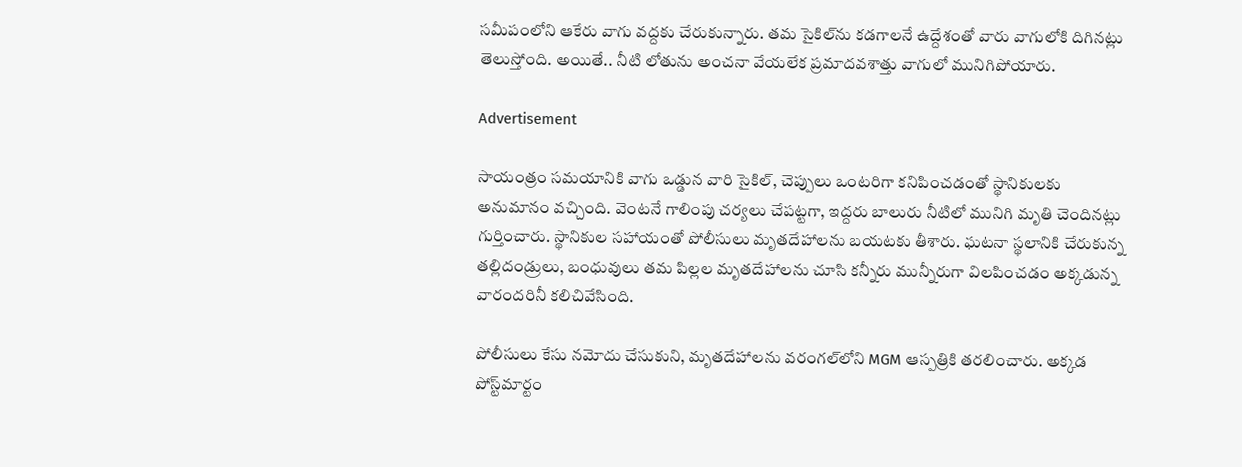సమీపంలోని ఆకేరు వాగు వద్దకు చేరుకున్నారు. తమ సైకిల్‌ను కడగాలనే ఉద్దేశంతో వారు వాగులోకి దిగినట్లు తెలుస్తోంది. అయితే.. నీటి లోతును అంచనా వేయలేక ప్రమాదవశాత్తు వాగులో మునిగిపోయారు.

Advertisement

సాయంత్రం సమయానికి వాగు ఒడ్డున వారి సైకిల్, చెప్పులు ఒంటరిగా కనిపించడంతో స్థానికులకు అనుమానం వచ్చింది. వెంటనే గాలింపు చర్యలు చేపట్టగా, ఇద్దరు బాలురు నీటిలో మునిగి మృతి చెందినట్లు గుర్తించారు. స్థానికుల సహాయంతో పోలీసులు మృతదేహాలను బయటకు తీశారు. ఘటనా స్థలానికి చేరుకున్న తల్లిదండ్రులు, బంధువులు తమ పిల్లల మృతదేహాలను చూసి కన్నీరు మున్నీరుగా విలపించడం అక్కడున్న వారందరినీ కలిచివేసింది.

పోలీసులు కేసు నమోదు చేసుకుని, మృతదేహాలను వరంగల్‌లోని MGM ఆస్పత్రికి తరలించారు. అక్కడ పోస్ట్‌మార్టం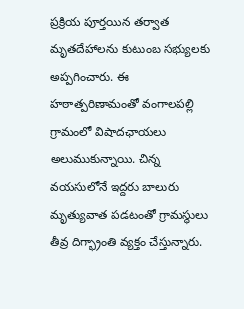ప్రక్రియ పూర్తయిన తర్వాత మృతదేహాలను కుటుంబ సభ్యులకు అప్పగించారు. ఈ హఠాత్పరిణామంతో వంగాలపల్లి గ్రామంలో విషాదఛాయలు అలుముకున్నాయి. చిన్న వయసులోనే ఇద్దరు బాలురు మృత్యువాత పడటంతో గ్రామస్థులు తీవ్ర దిగ్భ్రాంతి వ్యక్తం చేస్తున్నారు.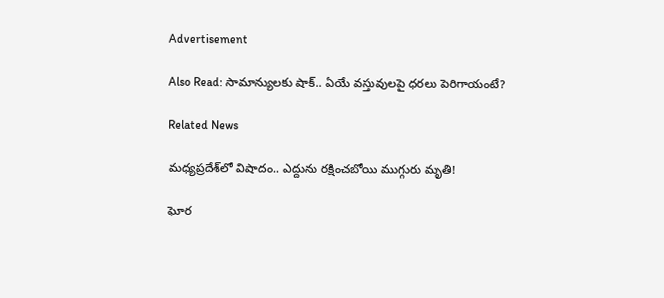Advertisement

Also Read: సామాన్యులకు షాక్.. ఏయే వస్తువులపై ధరలు పెరిగాయంటే?

Related News

మధ్యప్రదేశ్‌లో విషాదం.. ఎద్దును రక్షించబోయి ముగ్గురు మృతి!

ఘోర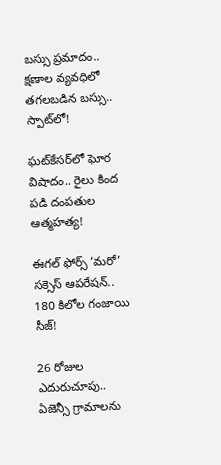బస్సు ప్రమాదం.. క్షణాల వ్యవధిలో తగలబడిన బస్సు.. స్పాట్‌లో!

ఘట్‌కేసర్‌లో ఘోర విషాదం.. రైలు కింద పడి దంపతుల ఆత్మహత్య!

ఈగల్ ఫోర్స్ ‘మరో’ సక్సెస్ ఆపరేషన్.. 180 కిలోల గంజాయి సీజ్!

26 రోజుల ఎదురుచూపు.. ఏజెన్సీ గ్రామాలను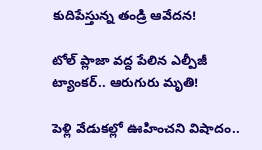కుదిపేస్తున్న తండ్రి ఆవేదన!

టోల్ ప్లాజా వద్ద పేలిన ఎల్పీజీ ట్యాంకర్.. ఆరుగురు మృతి!

పెళ్లి వేడుకల్లో ఊహించని విషాదం..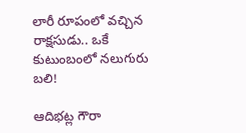లారీ రూపంలో వచ్చిన రాక్షసుడు.. ఒకే కుటుంబంలో నలుగురు బలి!

ఆదిభట్ల గౌరా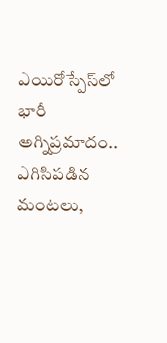ఎయిరోస్పేస్‌లో భారీ అగ్నిప్రమాదం.. ఎగిసిపడిన మంటలు,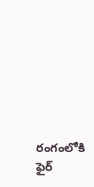రంగంలోకి ఫైర్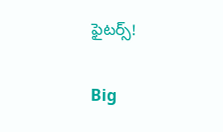ఫైటర్స్!

Big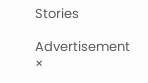Stories

Advertisement
×